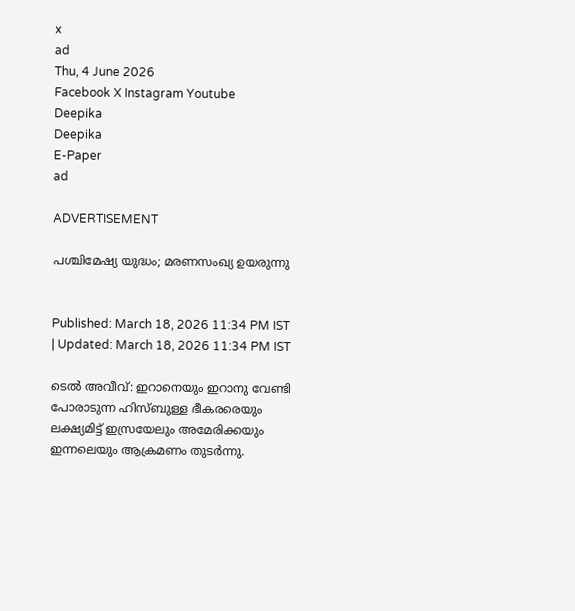x
ad
Thu, 4 June 2026
Facebook X Instagram Youtube
Deepika
Deepika
E-Paper
ad

ADVERTISEMENT

പശ്ചിമേഷ്യ യുദ്ധം; മരണസംഖ്യ ഉയരുന്നു


Published: March 18, 2026 11:34 PM IST | Updated: March 18, 2026 11:34 PM IST

ടെൽ അവീവ്: ഇറാനെയും ഇറാനു വേണ്ടി പോരാടുന്ന ഹിസ്ബുള്ള ഭീകരരെയും ലക്ഷ്യമിട്ട് ഇസ്രയേലും അമേരിക്കയും ഇന്നലെയും ആക്രമണം തുടർന്നു.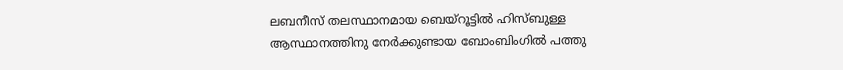ലബനീസ് തലസ്ഥാനമായ ബെയ്റൂട്ടിൽ ഹിസ്ബുള്ള ആസ്ഥാനത്തിനു നേർക്കുണ്ടായ ബോംബിംഗിൽ പത്തു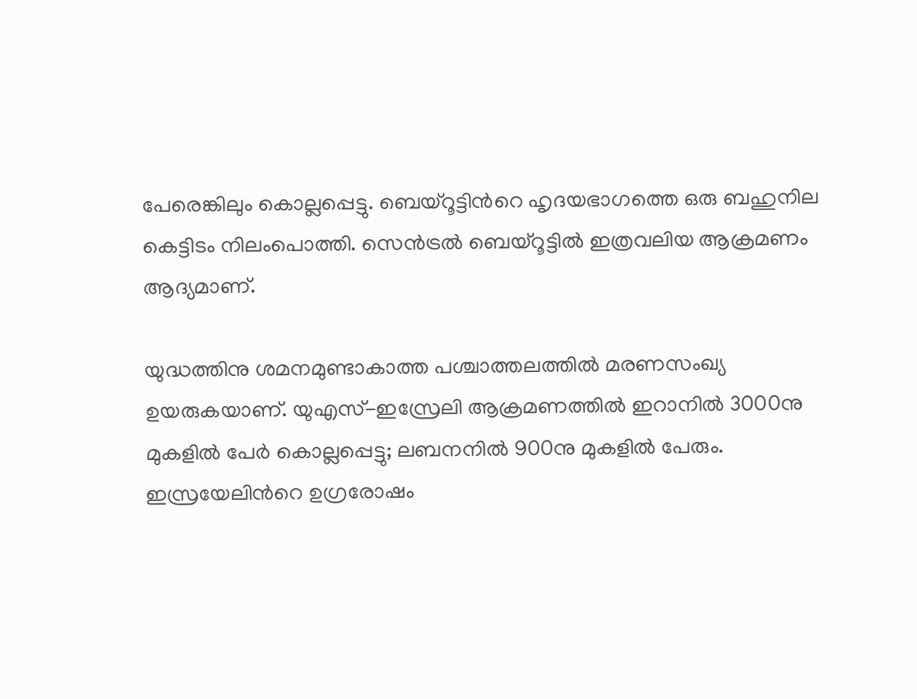പേരെങ്കിലും കൊല്ലപ്പെട്ടു. ബെയ്റൂട്ടിന്‍റെ ഹൃദയഭാഗത്തെ ഒരു ബഹുനില കെട്ടിടം നിലംപൊത്തി. സെൻട്രൽ ബെയ്റൂട്ടിൽ ഇത്രവലിയ ആക്രമണം ആദ്യമാണ്.

യുദ്ധത്തിനു ശമനമുണ്ടാകാത്ത പശ്ചാത്തലത്തിൽ മരണസംഖ്യ ഉയരുകയാണ്. യുഎസ്-ഇസ്രേലി ആക്രമണത്തിൽ ഇറാനിൽ 3000നു മുകളിൽ പേർ കൊല്ലപ്പെട്ടു; ലബനനിൽ 900നു മുകളിൽ പേരും. ഇസ്രയേലിന്‍റെ ഉഗ്രരോഷം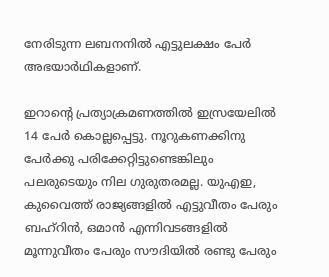നേരിടുന്ന ലബനനിൽ എട്ടുലക്ഷം പേർ അഭയാർഥികളാണ്.

ഇറാന്‍റെ പ്രത്യാക്രമണത്തിൽ ഇസ്രയേലിൽ 14 പേർ കൊല്ലപ്പെട്ടു. നൂറുകണക്കിനു പേർക്കു പരിക്കേറ്റിട്ടുണ്ടെങ്കിലും പലരുടെയും നില ഗുരുതരമല്ല. യുഎഇ, കുവൈത്ത് രാജ്യങ്ങളിൽ എട്ടുവീതം പേരും ബഹ്റിൻ, ഒമാൻ‌ എന്നിവടങ്ങളിൽ മൂന്നുവീതം പേരും സൗദിയിൽ രണ്ടു പേരും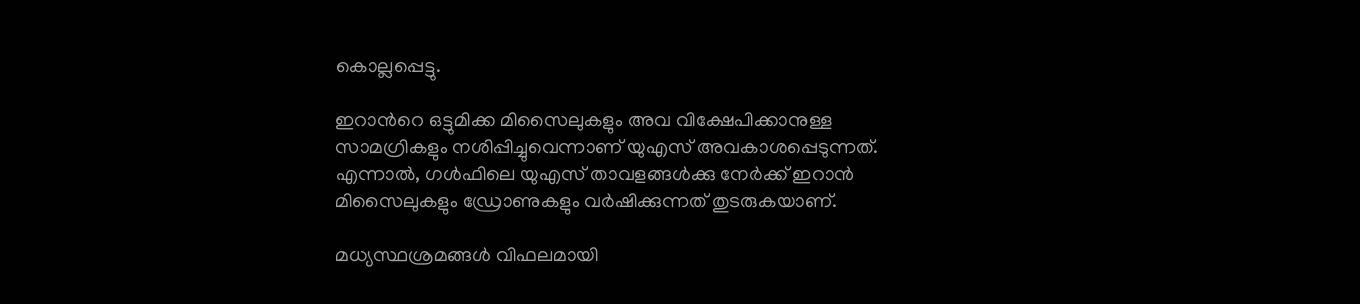കൊല്ലപ്പെട്ടു.

ഇറാന്‍റെ ഒട്ടുമിക്ക മിസൈലുകളും അവ വിക്ഷേപിക്കാനുള്ള സാമഗ്രികളും നശിപ്പിച്ചുവെന്നാണ് യുഎസ് അവകാശപ്പെടുന്നത്. എന്നാൽ, ഗൾഫിലെ യുഎസ് താവളങ്ങൾക്കു നേർക്ക് ഇറാൻ മിസൈലുകളും ഡ്രോണുകളും വർഷിക്കുന്നത് തുടരുകയാണ്.

മധ്യസ്ഥശ്രമങ്ങൾ വിഫലമായി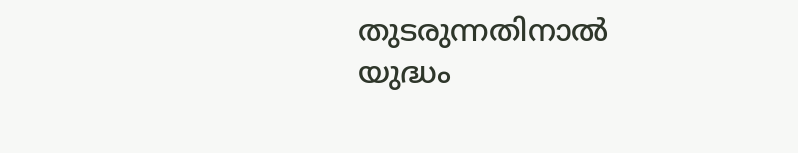തുടരുന്നതിനാൽ യുദ്ധം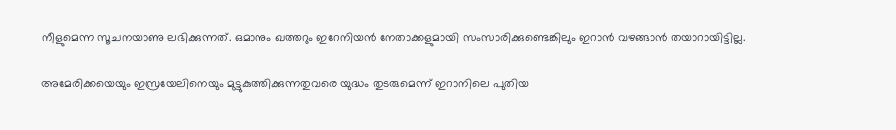നീളുമെന്ന സൂചനയാണു ലഭിക്കുന്നത്. ഒമാനും ഖത്തറും ഇറേനിയൻ നേതാക്കളുമായി സംസാരിക്കുണ്ടെങ്കിലും ഇറാൻ വഴങ്ങാൻ തയാറായിട്ടില്ല.

അമേരിക്കയെയും ഇസ്രയേലിനെയും മുട്ടുകുത്തിക്കുന്നതുവരെ യുദ്ധം തുടരുമെന്ന് ഇറാനിലെ പുതിയ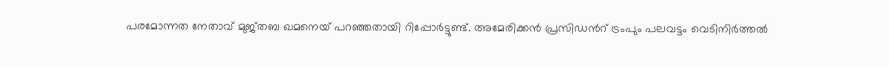പരമോന്നത നേതാവ് മുജ്തബ ഖമനെയ് പറഞ്ഞതായി റിപ്പോർട്ടുണ്ട്. അമേരിക്കൻ പ്രസിഡന്‍റ് ട്രംപും പലവട്ടം വെടിനിർത്തൽ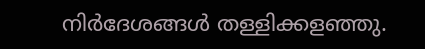നിർദേശങ്ങൾ തള്ളിക്കളഞ്ഞു.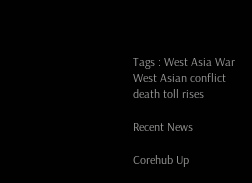Tags : West Asia War West Asian conflict death toll rises

Recent News

Corehub Up